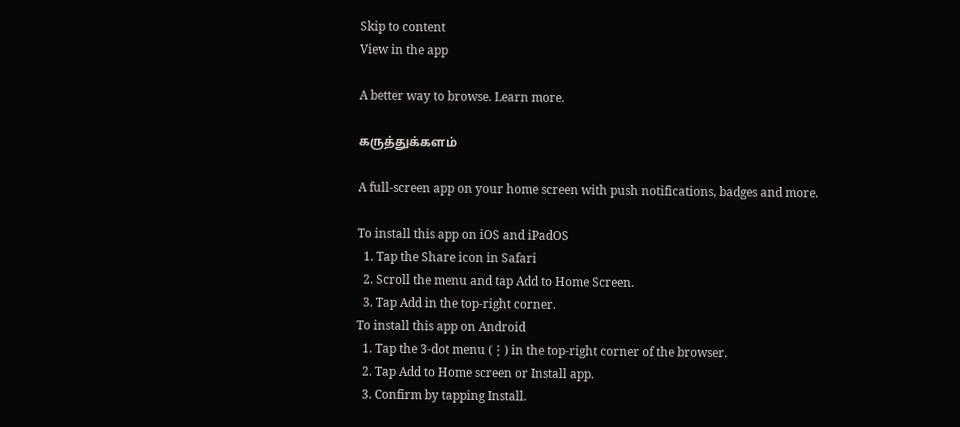Skip to content
View in the app

A better way to browse. Learn more.

கருத்துக்களம்

A full-screen app on your home screen with push notifications, badges and more.

To install this app on iOS and iPadOS
  1. Tap the Share icon in Safari
  2. Scroll the menu and tap Add to Home Screen.
  3. Tap Add in the top-right corner.
To install this app on Android
  1. Tap the 3-dot menu (⋮) in the top-right corner of the browser.
  2. Tap Add to Home screen or Install app.
  3. Confirm by tapping Install.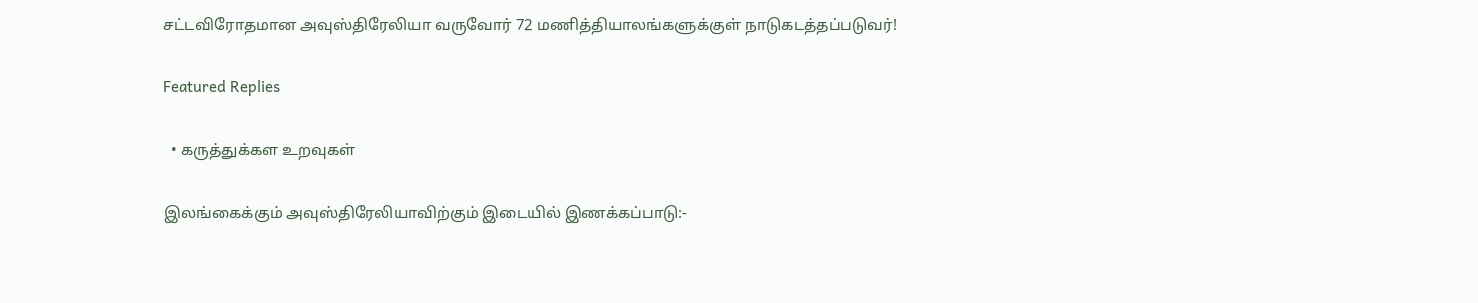சட்டவிரோதமான அவுஸ்திரேலியா வருவோர் 72 மணித்தியாலங்களுக்குள் நாடுகடத்தப்படுவர்!

Featured Replies

  • கருத்துக்கள உறவுகள்

இலங்கைக்கும் அவுஸ்திரேலியாவிற்கும் இடையில் இணக்கப்பாடு:-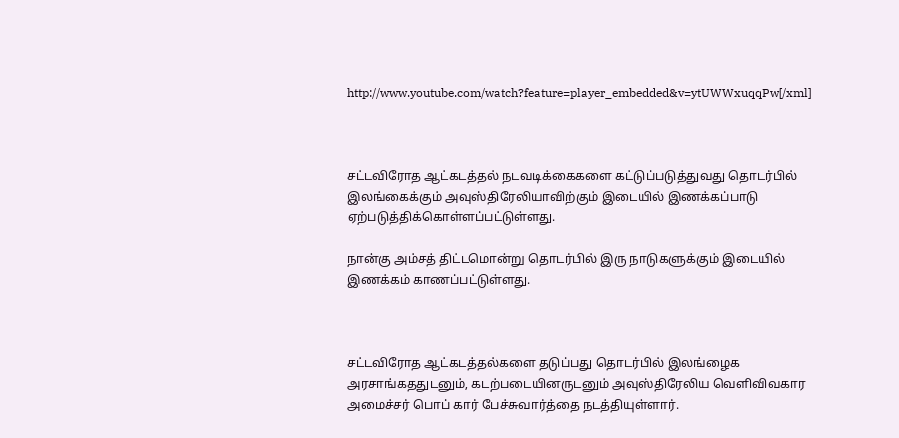http://www.youtube.com/watch?feature=player_embedded&v=ytUWWxuqqPw[/xml]



சட்டவிரோத ஆட்கடத்தல் நடவடிக்கைகளை கட்டுப்படுத்துவது தொடர்பில் இலங்கைக்கும் அவுஸ்திரேலியாவிற்கும் இடையில் இணக்கப்பாடு ஏற்படுத்திக்கொள்ளப்பட்டுள்ளது.

நான்கு அம்சத் திட்டமொன்று தொடர்பில் இரு நாடுகளுக்கும் இடையில் இணக்கம் காணப்பட்டுள்ளது.



சட்டவிரோத ஆட்கடத்தல்களை தடுப்பது தொடர்பில் இலங்ழைக அரசாங்கததுடனும், கடற்படையினருடனும் அவுஸ்திரேலிய வெளிவிவகார அமைச்சர் பொப் கார் பேச்சுவார்த்தை நடத்தியுள்ளார்.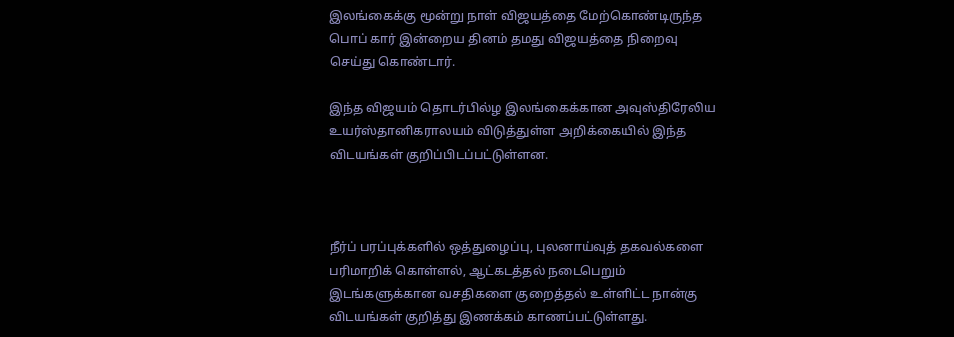இலங்கைக்கு மூன்று நாள் விஜயத்தை மேற்கொண்டிருந்த பொப் கார் இன்றைய தினம் தமது விஜயத்தை நிறைவு செய்து கொண்டார்.

இந்த விஜயம் தொடர்பில்ழ இலங்கைக்கான அவுஸ்திரேலிய உயர்ஸ்தானிகராலயம் விடுத்துள்ள அறிக்கையில் இந்த விடயங்கள் குறிப்பிடப்பட்டுள்ளன.



நீர்ப் பரப்புக்களில் ஒத்துழைப்பு, புலனாய்வுத் தகவல்களை பரிமாறிக் கொள்ளல், ஆட்கடத்தல் நடைபெறும் இடங்களுக்கான வசதிகளை குறைத்தல் உள்ளிட்ட நான்கு விடயங்கள் குறித்து இணக்கம் காணப்பட்டுள்ளது.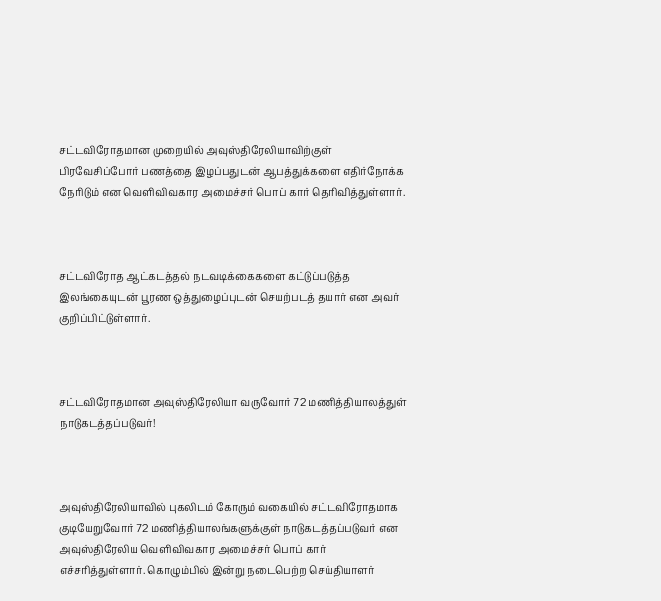சட்டவிரோதமான முறையில் அவுஸ்திரேலியாவிற்குள் பிரவேசிப்போர் பணத்தை இழப்பதுடன் ஆபத்துக்களை எதிர்நோக்க நேரிடும் என வெளிவிவகார அமைச்சர் பொப் கார் தெரிவித்துள்ளார்.



சட்டவிரோத ஆட்கடத்தல் நடவடிக்கைகளை கட்டுப்படுத்த இலங்கையுடன் பூரண ஒத்துழைப்புடன் செயற்படத் தயார் என அவர் குறிப்பிட்டுள்ளார்.



சட்டவிரோதமான அவுஸ்திரேலியா வருவோர் 72 மணித்தியாலத்துள் நாடுகடத்தப்படுவர்!



அவுஸ்திரேலியாவில் புகலிடம் கோரும் வகையில் சட்டவிரோதமாக குடியேறுவோர் 72 மணித்தியாலங்களுக்குள் நாடுகடத்தப்படுவர் என அவுஸ்திரேலிய வெளிவிவகார அமைச்சர் பொப் கார் எச்சரித்துள்ளார். கொழும்பில் இன்று நடைபெற்ற செய்தியாளர்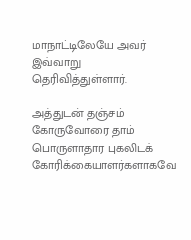மாநாட்டிலேயே அவர் இவ்வாறு தெரிவித்துள்ளார்.

அத்துடன் தஞ்சம் கோருவோரை தாம் பொருளாதார புகலிடக் கோரிக்கையாளர்களாகவே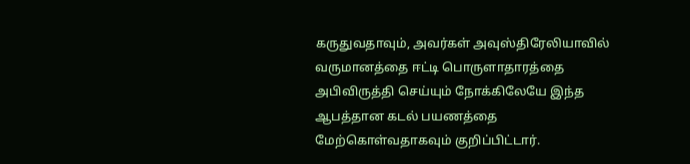கருதுவதாவும், அவர்கள் அவுஸ்திரேலியாவில் வருமானத்தை ஈட்டி பொருளாதாரத்தை அபிவிருத்தி செய்யும் நோக்கிலேயே இந்த ஆபத்தான கடல் பயணத்தை மேற்கொள்வதாகவும் குறிப்பிட்டார்.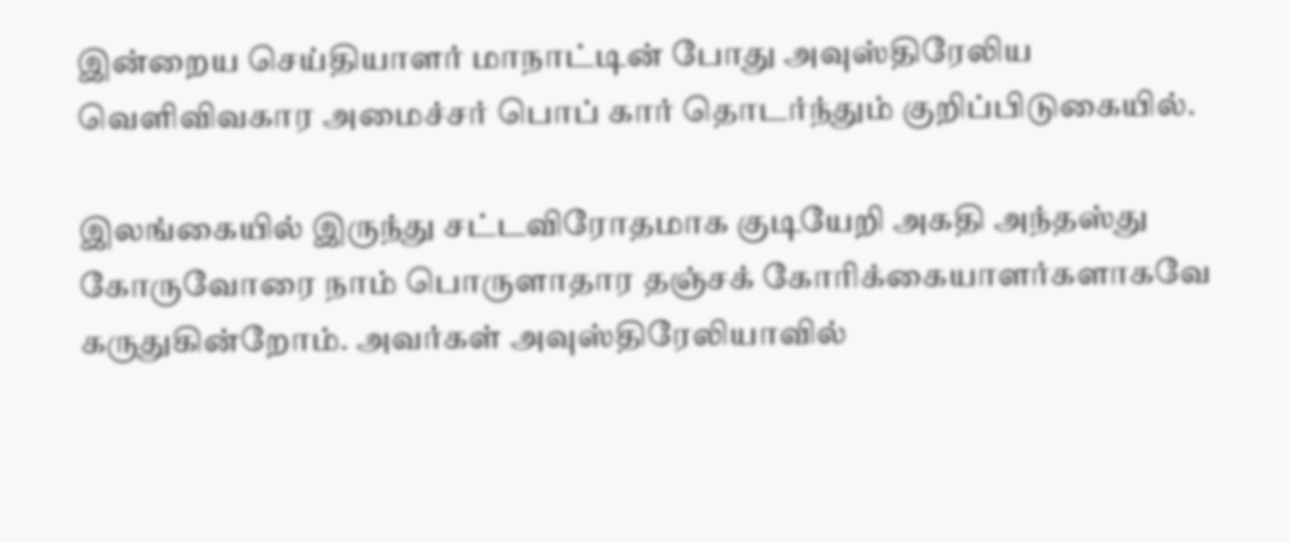இன்றைய செய்தியாளர் மாநாட்டின் போது அவுஸ்திரேலிய வெளிவிவகார அமைச்சர் பொப் கார் தொடர்ந்தும் குறிப்பிடுகையில்.

இலங்கையில் இருந்து சட்டவிரோதமாக குடியேறி அகதி அந்தஸ்து கோருவோரை நாம் பொருளாதார தஞ்சக் கோரிக்கையாளர்களாகவே கருதுகின்றோம். அவர்கள் அவுஸ்திரேலியாவில்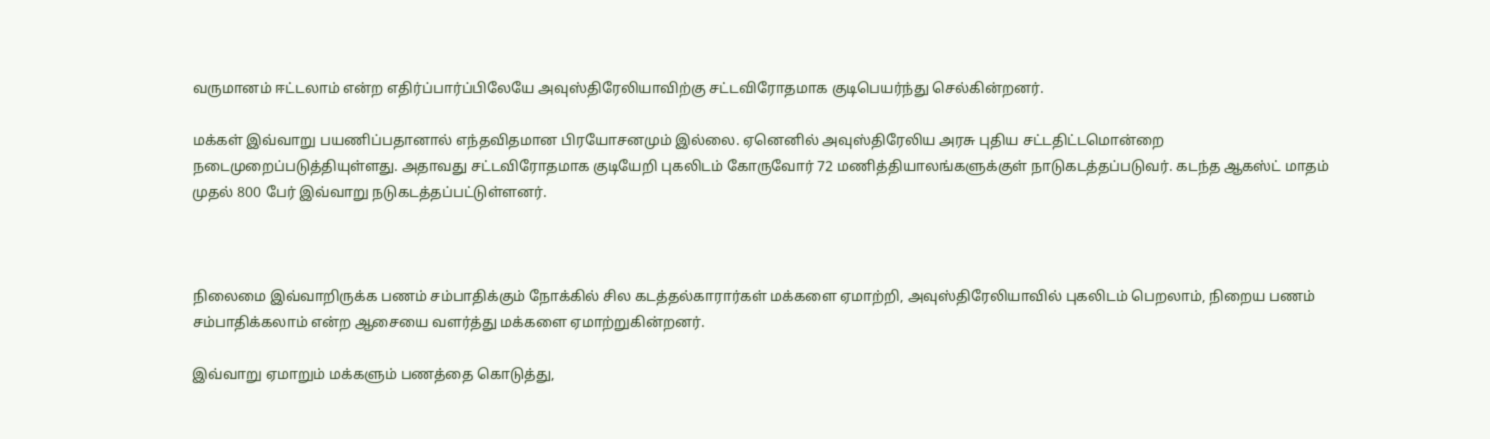வருமானம் ஈட்டலாம் என்ற எதிர்ப்பார்ப்பிலேயே அவுஸ்திரேலியாவிற்கு சட்டவிரோதமாக குடிபெயர்ந்து செல்கின்றனர்.

மக்கள் இவ்வாறு பயணிப்பதானால் எந்தவிதமான பிரயோசனமும் இல்லை. ஏனெனில் அவுஸ்திரேலிய அரசு புதிய சட்டதிட்டமொன்றை நடைமுறைப்படுத்தியுள்ளது. அதாவது சட்டவிரோதமாக குடியேறி புகலிடம் கோருவோர் 72 மணித்தியாலங்களுக்குள் நாடுகடத்தப்படுவர். கடந்த ஆகஸ்ட் மாதம் முதல் 800 பேர் இவ்வாறு நடுகடத்தப்பட்டுள்ளனர்.



நிலைமை இவ்வாறிருக்க பணம் சம்பாதிக்கும் நோக்கில் சில கடத்தல்காரார்கள் மக்களை ஏமாற்றி, அவுஸ்திரேலியாவில் புகலிடம் பெறலாம், நிறைய பணம் சம்பாதிக்கலாம் என்ற ஆசையை வளர்த்து மக்களை ஏமாற்றுகின்றனர்.

இவ்வாறு ஏமாறும் மக்களும் பணத்தை கொடுத்து,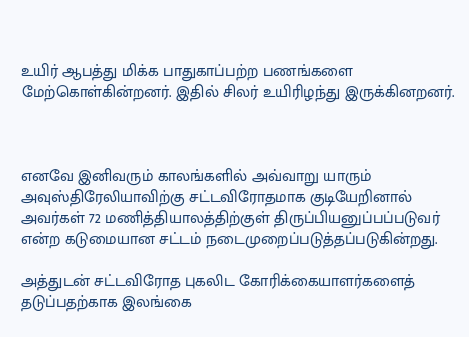உயிர் ஆபத்து மிக்க பாதுகாப்பற்ற பணங்களை மேற்கொள்கின்றனர். இதில் சிலர் உயிரிழந்து இருக்கினறனர்.



எனவே இனிவரும் காலங்களில் அவ்வாறு யாரும் அவுஸ்திரேலியாவிற்கு சட்டவிரோதமாக குடியேறினால் அவர்கள் 72 மணித்தியாலத்திற்குள் திருப்பியனுப்பப்படுவர் என்ற கடுமையான சட்டம் நடைமுறைப்படுத்தப்படுகின்றது.

அத்துடன் சட்டவிரோத புகலிட கோரிக்கையாளர்களைத் தடுப்பதற்காக இலங்கை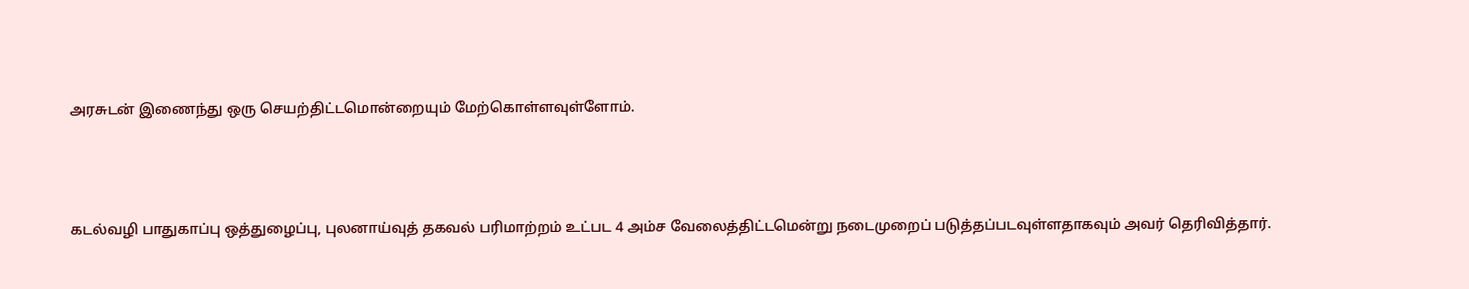அரசுடன் இணைந்து ஒரு செயற்திட்டமொன்றையும் மேற்கொள்ளவுள்ளோம்.



கடல்வழி பாதுகாப்பு ஒத்துழைப்பு, புலனாய்வுத் தகவல் பரிமாற்றம் உட்பட 4 அம்ச வேலைத்திட்டமென்று நடைமுறைப் படுத்தப்படவுள்ளதாகவும் அவர் தெரிவித்தார்.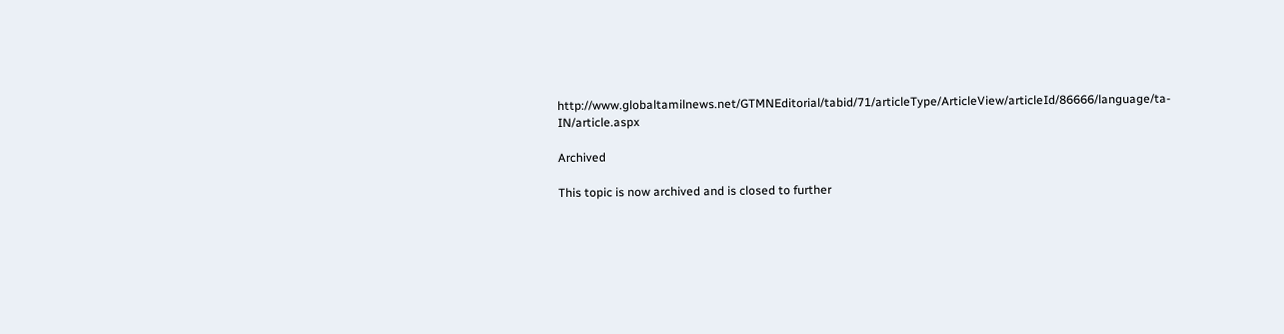http://www.globaltamilnews.net/GTMNEditorial/tabid/71/articleType/ArticleView/articleId/86666/language/ta-IN/article.aspx

Archived

This topic is now archived and is closed to further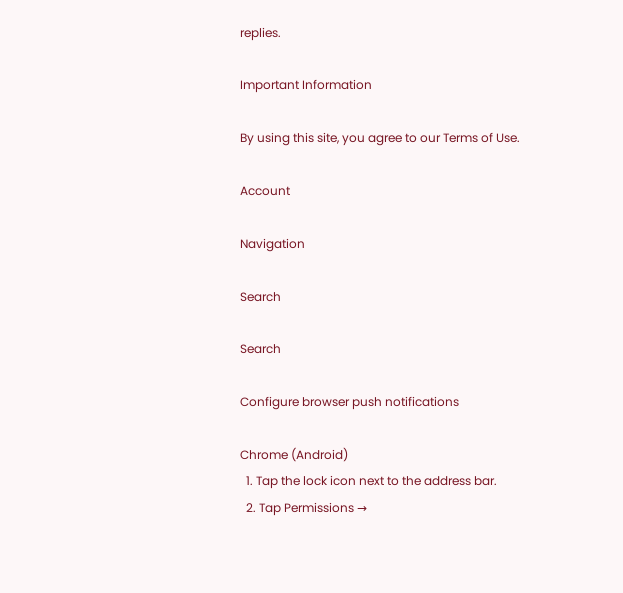replies.

Important Information

By using this site, you agree to our Terms of Use.

Account

Navigation

Search

Search

Configure browser push notifications

Chrome (Android)
  1. Tap the lock icon next to the address bar.
  2. Tap Permissions →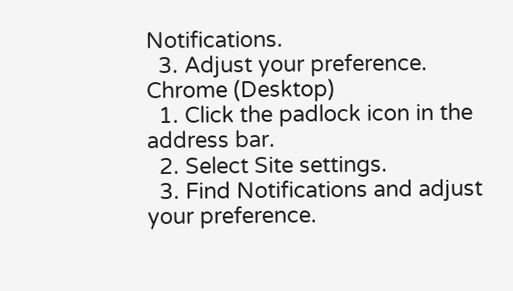Notifications.
  3. Adjust your preference.
Chrome (Desktop)
  1. Click the padlock icon in the address bar.
  2. Select Site settings.
  3. Find Notifications and adjust your preference.